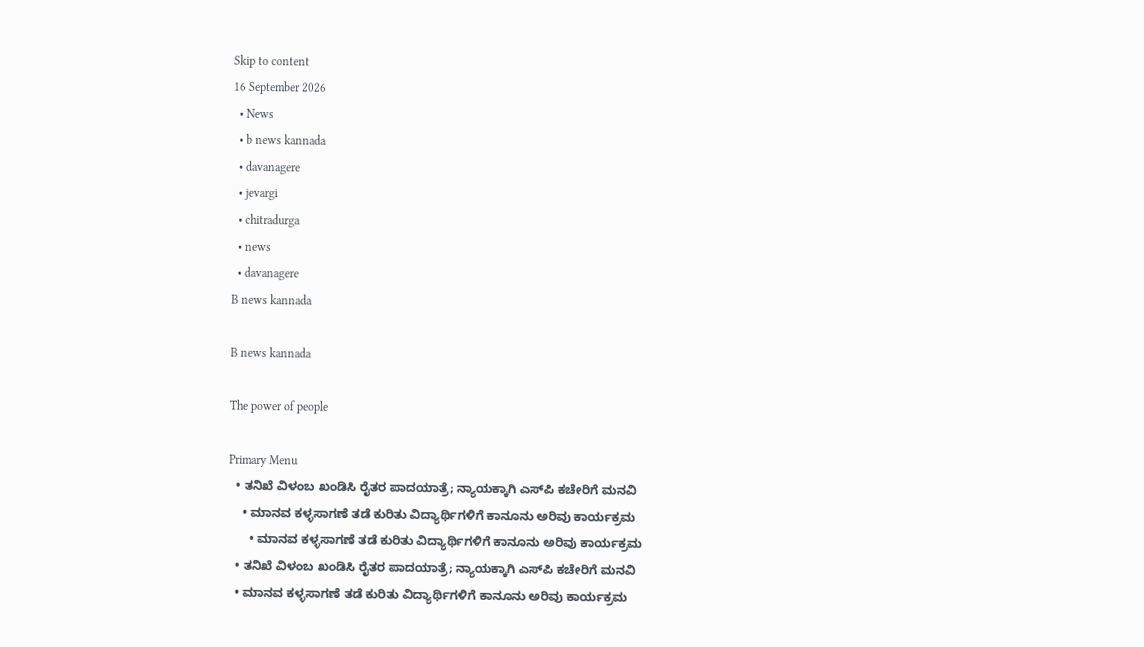Skip to content
16 September 2026
  • News
  • b news kannada
  • davanagere
  • jevargi
  • chitradurga
  • news
  • davanagere
B news kannada

B news kannada

The power of people

Primary Menu
  • ತನಿಖೆ ವಿಳಂಬ ಖಂಡಿಸಿ ರೈತರ ಪಾದಯಾತ್ರೆ; ನ್ಯಾಯಕ್ಕಾಗಿ ಎಸ್‌ಪಿ ಕಚೇರಿಗೆ ಮನವಿ
    • ಮಾನವ ಕಳ್ಳಸಾಗಣೆ ತಡೆ ಕುರಿತು ವಿದ್ಯಾರ್ಥಿಗಳಿಗೆ ಕಾನೂನು ಅರಿವು ಕಾರ್ಯಕ್ರಮ
      • ಮಾನವ ಕಳ್ಳಸಾಗಣೆ ತಡೆ ಕುರಿತು ವಿದ್ಯಾರ್ಥಿಗಳಿಗೆ ಕಾನೂನು ಅರಿವು ಕಾರ್ಯಕ್ರಮ
  • ತನಿಖೆ ವಿಳಂಬ ಖಂಡಿಸಿ ರೈತರ ಪಾದಯಾತ್ರೆ; ನ್ಯಾಯಕ್ಕಾಗಿ ಎಸ್‌ಪಿ ಕಚೇರಿಗೆ ಮನವಿ
  • ಮಾನವ ಕಳ್ಳಸಾಗಣೆ ತಡೆ ಕುರಿತು ವಿದ್ಯಾರ್ಥಿಗಳಿಗೆ ಕಾನೂನು ಅರಿವು ಕಾರ್ಯಕ್ರಮ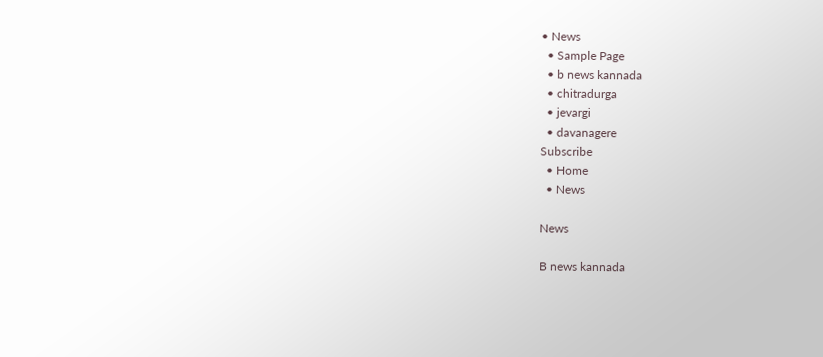• News
  • Sample Page
  • b news kannada
  • chitradurga
  • jevargi
  • davanagere
Subscribe
  • Home
  • News

News

B news kannada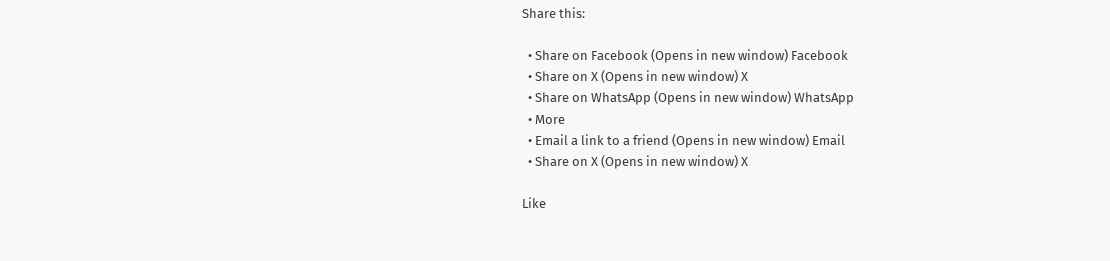Share this:

  • Share on Facebook (Opens in new window) Facebook
  • Share on X (Opens in new window) X
  • Share on WhatsApp (Opens in new window) WhatsApp
  • More
  • Email a link to a friend (Opens in new window) Email
  • Share on X (Opens in new window) X

Like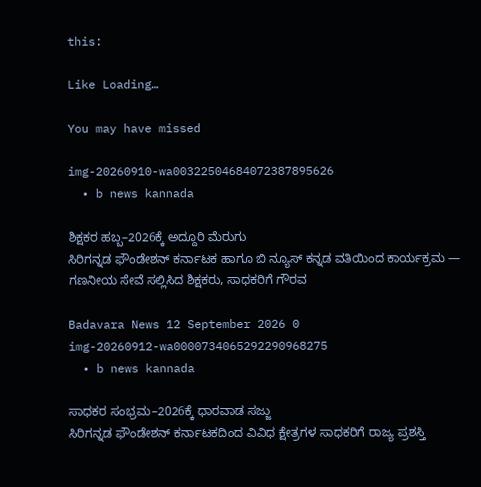this:

Like Loading…

You may have missed

img-20260910-wa00322504684072387895626
  • b news kannada

ಶಿಕ್ಷಕರ ಹಬ್ಬ–2026ಕ್ಕೆ ಅದ್ದೂರಿ ಮೆರುಗು
ಸಿರಿಗನ್ನಡ ಫೌಂಡೇಶನ್ ಕರ್ನಾಟಕ ಹಾಗೂ ಬಿ ನ್ಯೂಸ್ ಕನ್ನಡ ವತಿಯಿಂದ ಕಾರ್ಯಕ್ರಮ — ಗಣನೀಯ ಸೇವೆ ಸಲ್ಲಿಸಿದ ಶಿಕ್ಷಕರು, ಸಾಧಕರಿಗೆ ಗೌರವ

Badavara News 12 September 2026 0
img-20260912-wa0000734065292290968275
  • b news kannada

ಸಾಧಕರ ಸಂಭ್ರಮ–2026ಕ್ಕೆ ಧಾರವಾಡ ಸಜ್ಜು
ಸಿರಿಗನ್ನಡ ಫೌಂಡೇಶನ್ ಕರ್ನಾಟಕದಿಂದ ವಿವಿಧ ಕ್ಷೇತ್ರಗಳ ಸಾಧಕರಿಗೆ ರಾಜ್ಯ ಪ್ರಶಸ್ತಿ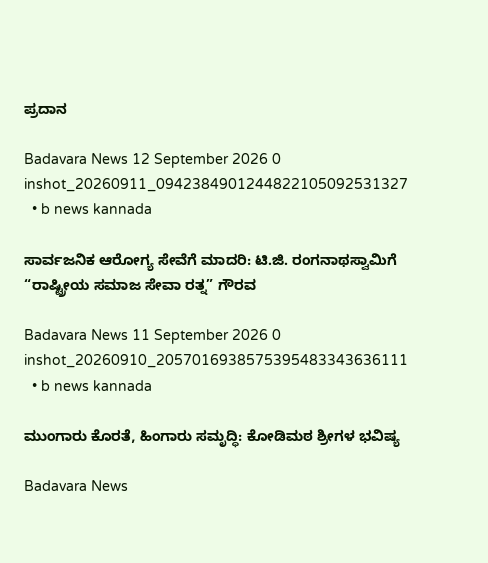ಪ್ರದಾನ

Badavara News 12 September 2026 0
inshot_20260911_0942384901244822105092531327
  • b news kannada

ಸಾರ್ವಜನಿಕ ಆರೋಗ್ಯ ಸೇವೆಗೆ ಮಾದರಿ: ಟಿ.ಜಿ. ರಂಗನಾಥಸ್ವಾಮಿಗೆ “ರಾಷ್ಟ್ರೀಯ ಸಮಾಜ ಸೇವಾ ರತ್ನ” ಗೌರವ

Badavara News 11 September 2026 0
inshot_20260910_2057016938575395483343636111
  • b news kannada

ಮುಂಗಾರು ಕೊರತೆ, ಹಿಂಗಾರು ಸಮೃದ್ಧಿ: ಕೋಡಿಮಠ ಶ್ರೀಗಳ ಭವಿಷ್ಯ

Badavara News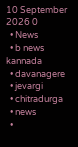10 September 2026 0
  • News
  • b news kannada
  • davanagere
  • jevargi
  • chitradurga
  • news
  •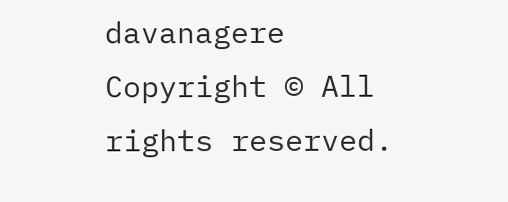davanagere
Copyright © All rights reserved.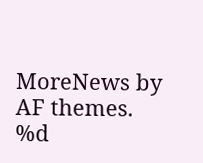MoreNews by AF themes.
%d